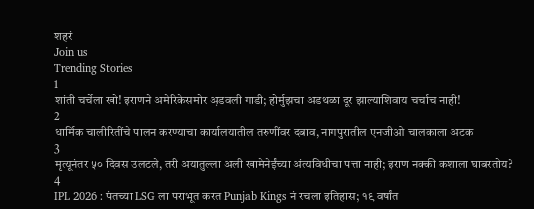शहरं
Join us
Trending Stories
1
शांती चर्चेला खो! इराणने अमेरिकेसमोर अ़डवली गाडी; होर्मुझचा अडथळा दूर झाल्याशिवाय चर्चाच नाही!
2
धार्मिक चालीरितींचे पालन करण्याचा कार्यालयातील तरुणींवर दबाव, नागपुरातील एनजीओ चालकाला अटक
3
मृत्यूनंतर ५० दिवस उलटले, तरी अयातुल्ला अली खामेनेईंच्या अंत्यविधीचा पत्ता नाही; इराण नक्की कशाला घाबरतोय?
4
IPL 2026 : पंतच्या LSG ला पराभूत करत Punjab Kings नं रचला इतिहास; १९ वर्षांत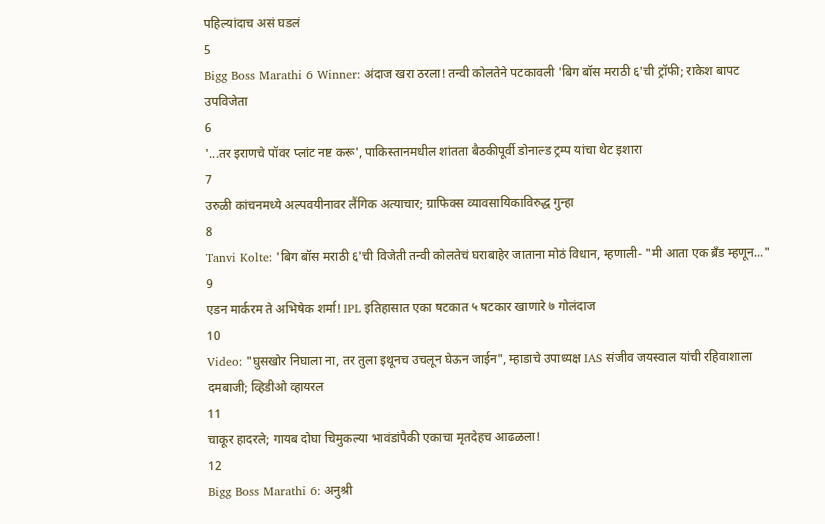पहिल्यांदाच असं घडलं
5
Bigg Boss Marathi 6 Winner: अंदाज खरा ठरला! तन्वी कोलतेने पटकावली 'बिग बॉस मराठी ६'ची ट्रॉफी; राकेश बापट उपविजेता
6
'...तर इराणचे पॉवर प्लांट नष्ट करू', पाकिस्तानमधील शांतता बैठकीपूर्वी डोनाल्ड ट्रम्प यांचा थेट इशारा
7
उरुळी कांचनमध्ये अल्पवयीनावर लैंगिक अत्याचार; ग्राफिक्स व्यावसायिकाविरुद्ध गुन्हा
8
Tanvi Kolte: 'बिग बॉस मराठी ६'ची विजेती तन्वी कोलतेचं घराबाहेर जाताना मोठं विधान, म्हणाली- "मी आता एक ब्रँड म्हणून..."
9
एडन मार्करम ते अभिषेक शर्मा! IPL इतिहासात एका षटकात ५ षटकार खाणारे ७ गोलंदाज
10
Video: "घुसखोर निघाला ना, तर तुला इथूनच उचलून घेऊन जाईन", म्हाडाचे उपाध्यक्ष IAS संजीव जयस्वाल यांची रहिवाशाला दमबाजी; व्हिडीओ व्हायरल
11
चाकूर हादरले; गायब दोघा चिमुकल्या भावंडांपैकी एकाचा मृतदेहच आढळला!
12
Bigg Boss Marathi 6: अनुश्री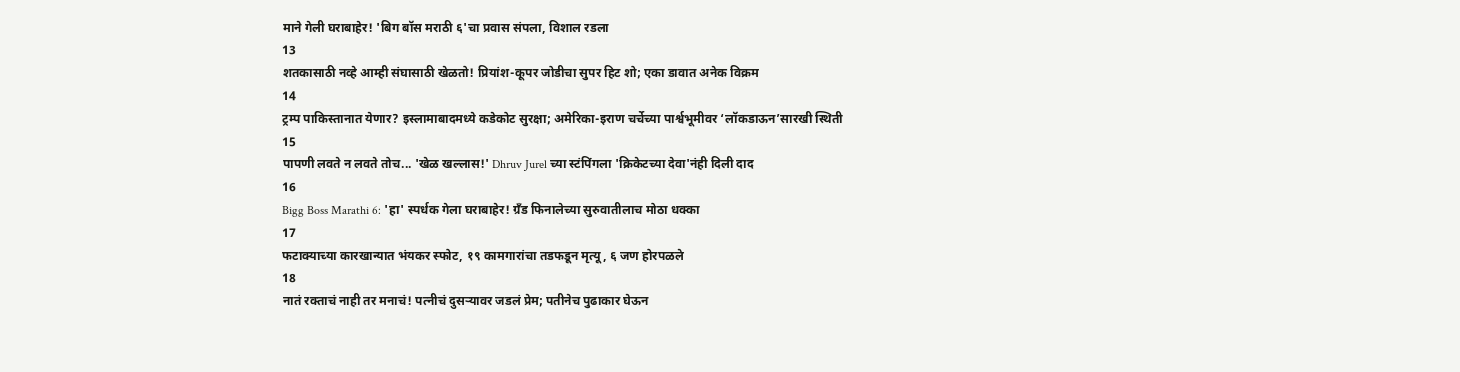माने गेली घराबाहेर! 'बिग बॉस मराठी ६'चा प्रवास संपला, विशाल रडला
13
शतकासाठी नव्हे आम्ही संघासाठी खेळतो! प्रियांश-कूपर जोडीचा सुपर हिट शो; एका डावात अनेक विक्रम
14
ट्रम्प पाकिस्तानात येणार? इस्लामाबादमध्ये कडेकोट सुरक्षा; अमेरिका-इराण चर्चेच्या पार्श्वभूमीवर ‘लॉकडाऊन’सारखी स्थिती
15
पापणी लवते न लवते तोच... 'खेळ खल्लास!' Dhruv Jurel च्या स्टंपिंगला 'क्रिकेटच्या देवा'नंही दिली दाद
16
Bigg Boss Marathi 6: 'हा' स्पर्धक गेला घराबाहेर! ग्रँड फिनालेच्या सुरुवातीलाच मोठा धक्का
17
फटाक्याच्या कारखान्यात भंयकर स्फोट, १९ कामगारांचा तडफडून मृत्यू, ६ जण होरपळले
18
नातं रक्ताचं नाही तर मनाचं! पत्नीचं दुसऱ्यावर जडलं प्रेम; पतीनेच पुढाकार घेऊन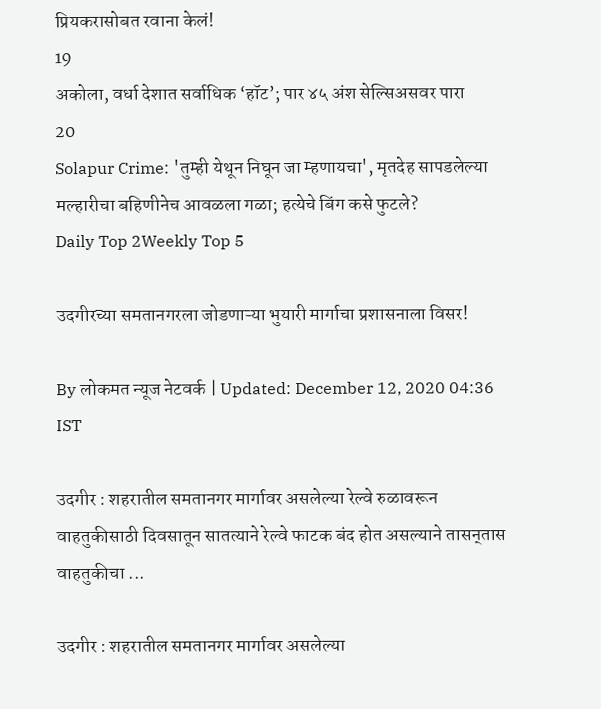प्रियकरासोबत रवाना केलं!
19
अकोला, वर्धा देशात सर्वाधिक ‘हॉट’; पार ४५ अंश सेल्सिअसवर पारा
20
Solapur Crime: 'तुम्ही येथून निघून जा म्हणायचा', मृतदेह सापडलेल्या मल्हारीचा बहिणीनेच आवळला गळा; हत्येचे बिंग कसे फुटले?
Daily Top 2Weekly Top 5

उदगीरच्या समतानगरला जोडणाऱ्या भुयारी मार्गाचा प्रशासनाला विसर!

By लोकमत न्यूज नेटवर्क | Updated: December 12, 2020 04:36 IST

उदगीर : शहरातील समतानगर मार्गावर असलेल्या रेल्वे रुळावरून वाहतुकीसाठी दिवसातून सातत्याने रेल्वे फाटक बंद होत असल्याने तासन्‌तास वाहतुकीचा ...

उदगीर : शहरातील समतानगर मार्गावर असलेल्या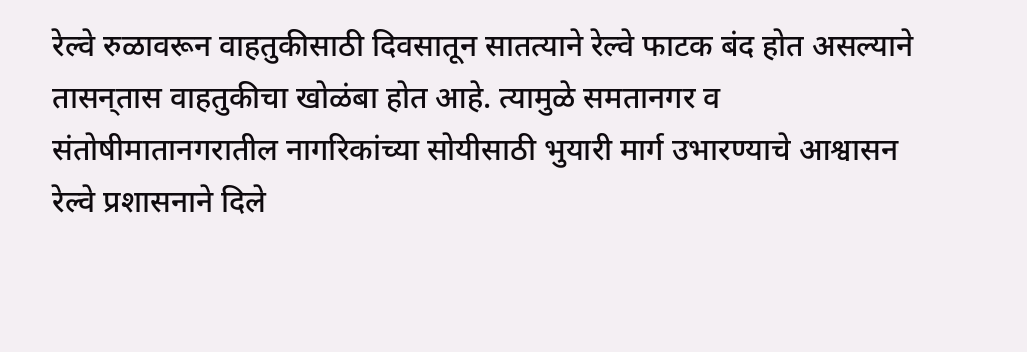रेल्वे रुळावरून वाहतुकीसाठी दिवसातून सातत्याने रेल्वे फाटक बंद होत असल्याने तासन्‌तास वाहतुकीचा खोळंबा होत आहे. त्यामुळे समतानगर व संतोषीमातानगरातील नागरिकांच्या सोयीसाठी भुयारी मार्ग उभारण्याचे आश्वासन रेल्वे प्रशासनाने दिले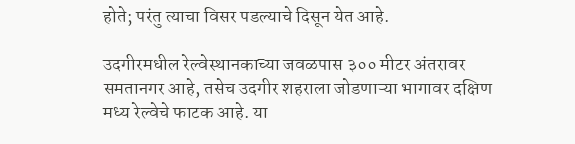होते; परंतु त्याचा विसर पडल्याचे दिसून येत आहे.

उदगीरमधील रेल्वेस्थानकाच्या जवळपास ३०० मीटर अंतरावर समतानगर आहे, तसेच उदगीर शहराला जोडणाऱ्या भागावर दक्षिण मध्य रेल्वेचे फाटक आहे. या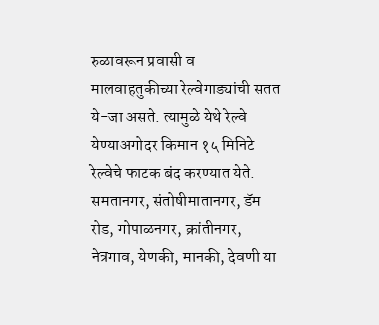रुळावरून प्रवासी व मालवाहतुकीच्या रेल्वेगाड्यांची सतत ये-जा असते. त्यामुळे येथे रेल्वे येण्याअगोदर किमान १५ मिनिटे रेल्वेचे फाटक बंद करण्यात येते. समतानगर, संतोषीमातानगर, डॅम रोड, गोपाळनगर, क्रांतीनगर, नेत्रगाव, येणकी, मानकी, देवणी या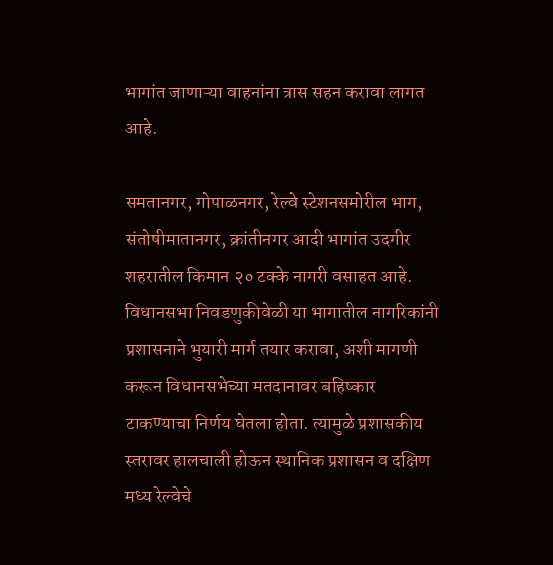भागांत जाणाऱ्या वाहनांना त्रास सहन करावा लागत आहे.

समतानगर, गोपाळनगर, रेल्वे स्टेशनसमोरील भाग, संतोषीमातानगर, क्रांतीनगर आदी भागांत उदगीर शहरातील किमान २० टक्के नागरी वसाहत आहे. विधानसभा निवडणुकीवेळी या भागातील नागरिकांनी प्रशासनाने भुयारी मार्ग तयार करावा, अशी मागणी करून विधानसभेच्या मतदानावर बहिष्कार टाकण्याचा निर्णय घेतला होता. त्यामुळे प्रशासकीय स्तरावर हालचाली होऊन स्थानिक प्रशासन व दक्षिण मध्य रेल्वेचे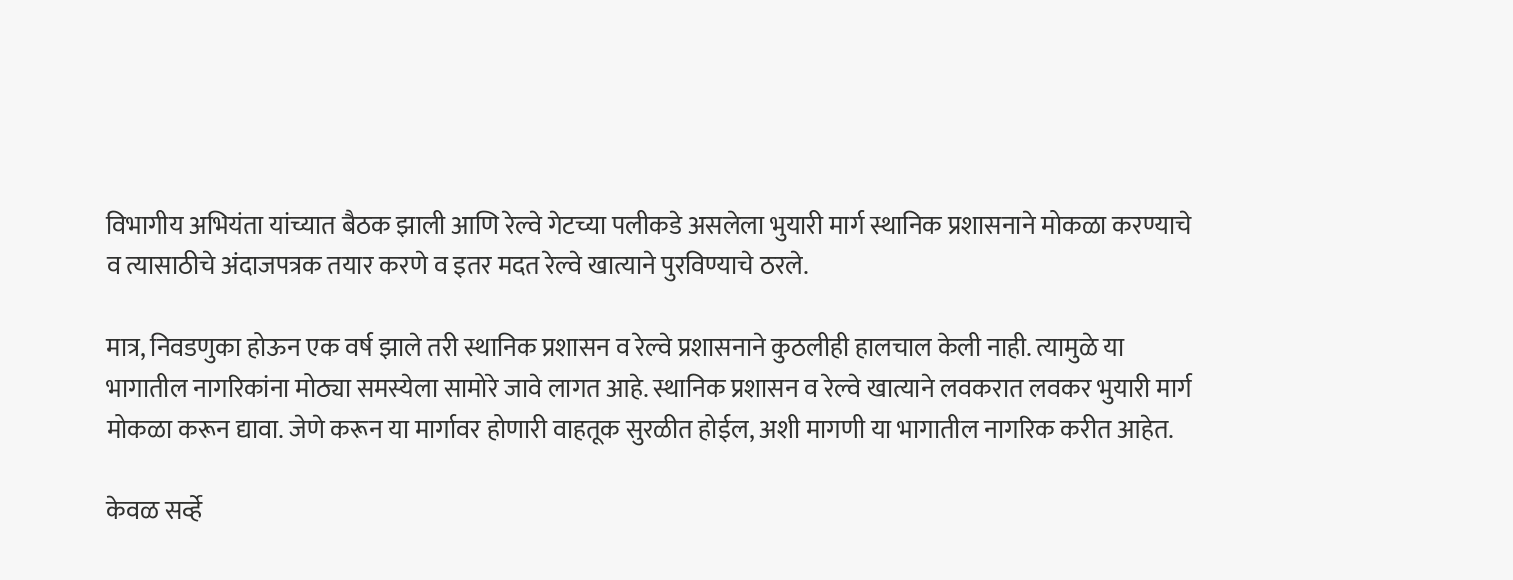विभागीय अभियंता यांच्यात बैठक झाली आणि रेल्वे गेटच्या पलीकडे असलेला भुयारी मार्ग स्थानिक प्रशासनाने मोकळा करण्याचे व त्यासाठीचे अंदाजपत्रक तयार करणे व इतर मदत रेल्वे खात्याने पुरविण्याचे ठरले.

मात्र, निवडणुका होऊन एक वर्ष झाले तरी स्थानिक प्रशासन व रेल्वे प्रशासनाने कुठलीही हालचाल केली नाही. त्यामुळे या भागातील नागरिकांना मोठ्या समस्येला सामोरे जावे लागत आहे. स्थानिक प्रशासन व रेल्वे खात्याने लवकरात लवकर भुयारी मार्ग मोकळा करून द्यावा. जेणे करून या मार्गावर होणारी वाहतूक सुरळीत होईल, अशी मागणी या भागातील नागरिक करीत आहेत.

केवळ सर्व्हे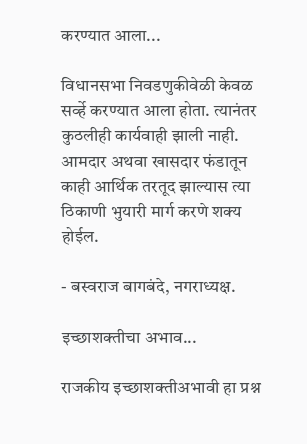करण्यात आला...

विधानसभा निवडणुकीवेळी केवळ सर्व्हे करण्यात आला होता. त्यानंतर कुठलीही कार्यवाही झाली नाही. आमदार अथवा खासदार फंडातून काही आर्थिक तरतूद झाल्यास त्या ठिकाणी भुयारी मार्ग करणे शक्य होईल.

- बस्वराज बागबंदे, नगराध्यक्ष.

इच्छाशक्तीचा अभाव...

राजकीय इच्छाशक्तीअभावी हा प्रश्न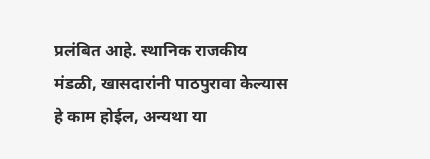प्रलंबित आहे. स्थानिक राजकीय मंडळी, खासदारांनी पाठपुरावा केल्यास हे काम होईल, अन्यथा या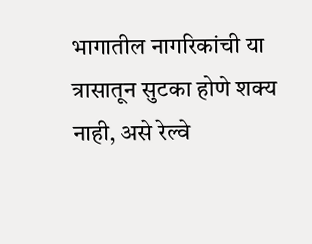भागातील नागरिकांची या त्रासातून सुटका होणे शक्य नाही, असे रेल्वे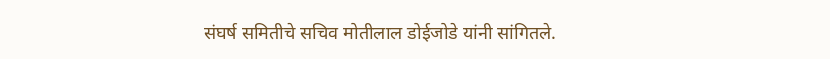संघर्ष समितीचे सचिव मोतीलाल डोईजोडे यांनी सांगितले.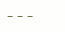---